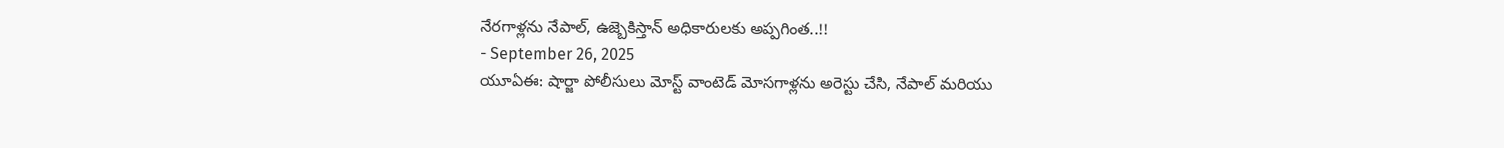నేరగాళ్లను నేపాల్, ఉజ్బెకిస్తాన్ అధికారులకు అప్పగింత..!!
- September 26, 2025
యూఏఈ: షార్జా పోలీసులు మోస్ట్ వాంటెడ్ మోసగాళ్లను అరెస్టు చేసి, నేపాల్ మరియు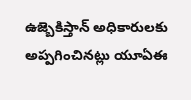ఉజ్బెకిస్తాన్ అధికారులకు అప్పగించినట్లు యూఏఈ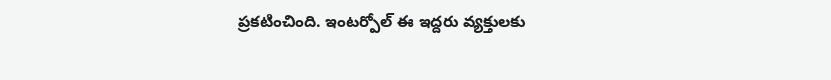ప్రకటించింది. ఇంటర్పోల్ ఈ ఇద్దరు వ్యక్తులకు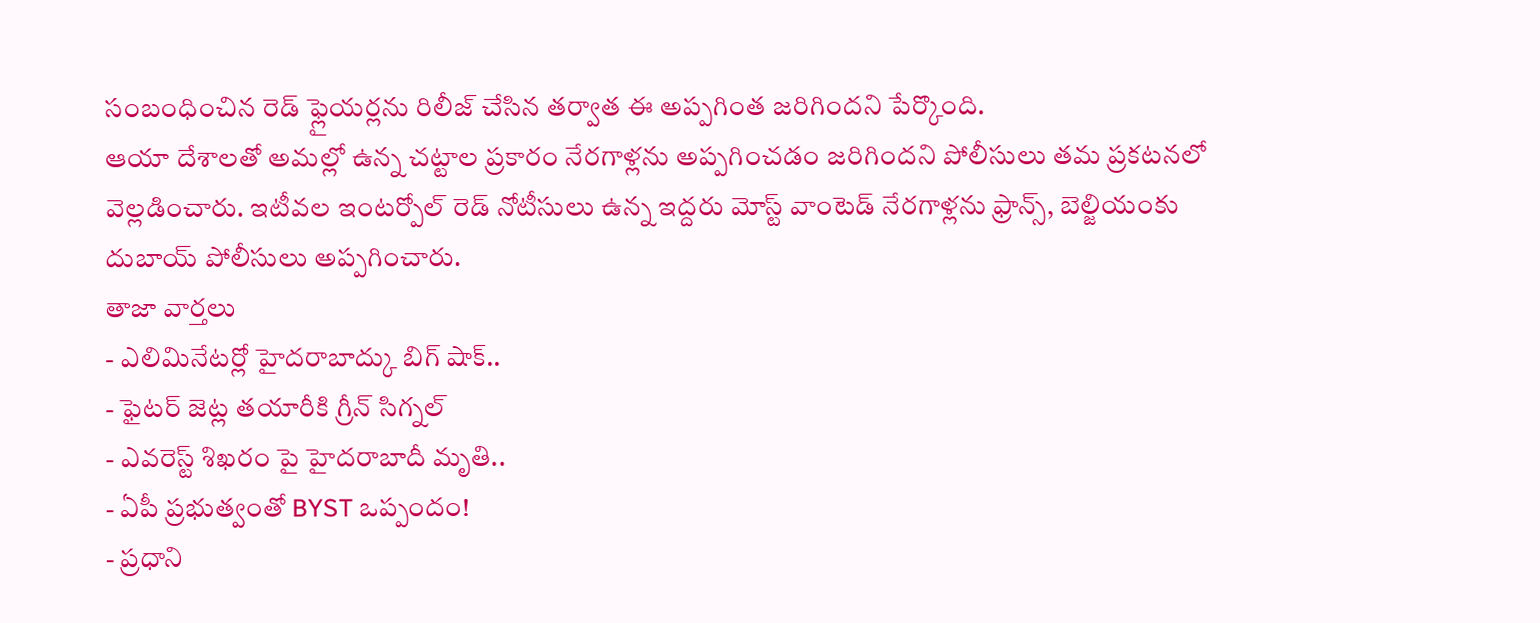సంబంధించిన రెడ్ ఫ్లైయర్లను రిలీజ్ చేసిన తర్వాత ఈ అప్పగింత జరిగిందని పేర్కొంది.
ఆయా దేశాలతో అమల్లో ఉన్న చట్టాల ప్రకారం నేరగాళ్లను అప్పగించడం జరిగిందని పోలీసులు తమ ప్రకటనలో వెల్లడించారు. ఇటీవల ఇంటర్పోల్ రెడ్ నోటీసులు ఉన్న ఇద్దరు మోస్ట్ వాంటెడ్ నేరగాళ్లను ఫ్రాన్స్, బెల్జియంకు దుబాయ్ పోలీసులు అప్పగించారు.
తాజా వార్తలు
- ఎలిమినేటర్లో హైదరాబాద్కు బిగ్ షాక్..
- ఫైటర్ జెట్ల తయారీకి గ్రీన్ సిగ్నల్
- ఎవరెస్ట్ శిఖరం పై హైదరాబాదీ మృతి..
- ఏపీ ప్రభుత్వంతో BYST ఒప్పందం!
- ప్రధాని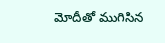మోదీతో ముగిసిన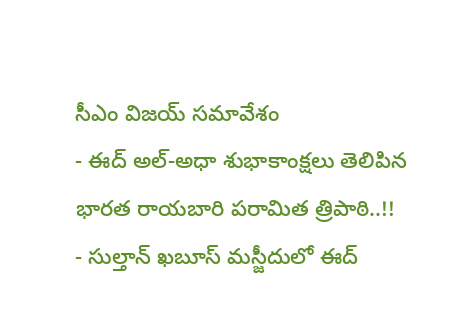సీఎం విజయ్ సమావేశం
- ఈద్ అల్-అధా శుభాకాంక్షలు తెలిపిన భారత రాయబారి పరామిత త్రిపాఠి..!!
- సుల్తాన్ ఖబూస్ మస్జీదులో ఈద్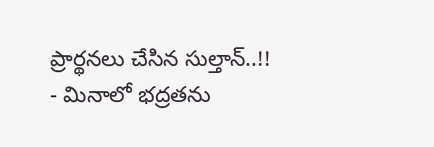ప్రార్థనలు చేసిన సుల్తాన్..!!
- మినాలో భద్రతను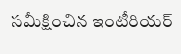సమీక్షించిన ఇంటీరియర్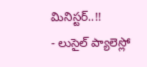మినిస్టర్..!!
- లుసైల్ ప్యాలెస్లో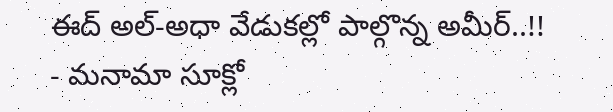ఈద్ అల్-అధా వేడుకల్లో పాల్గొన్న అమీర్..!!
- మనామా సూక్లో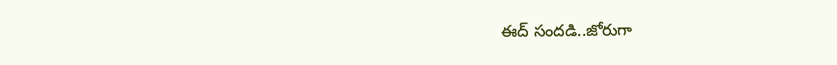ఈద్ సందడి..జోరుగా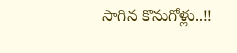సాగిన కొనుగోళ్లు..!!